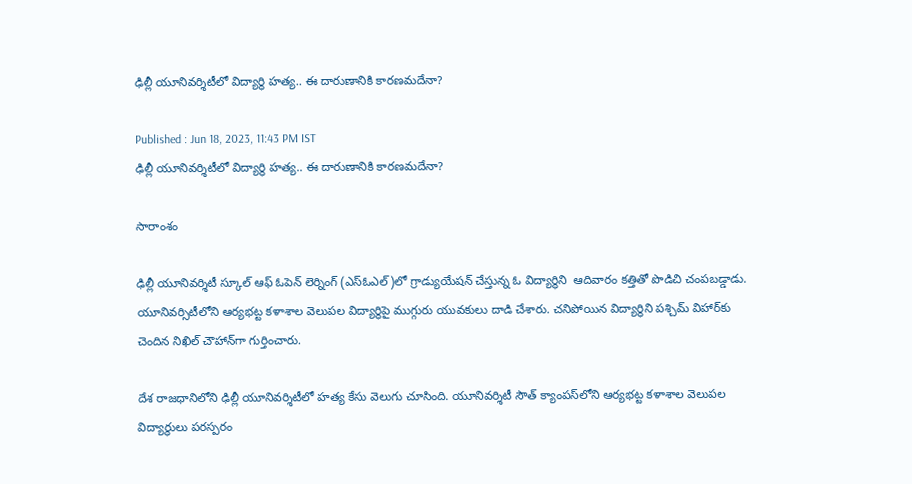ఢిల్లీ యూనివర్శిటీలో విద్యార్థి హత్య.. ఈ దారుణానికి కారణమదేనా?

Published : Jun 18, 2023, 11:43 PM IST
ఢిల్లీ యూనివర్శిటీలో విద్యార్థి హత్య.. ఈ దారుణానికి కారణమదేనా?

సారాంశం

ఢిల్లీ యూనివర్శిటీ స్కూల్ ఆఫ్ ఓపెన్ లెర్నింగ్ (ఎస్ఓఎల్)లో గ్రాడ్యుయేషన్ చేస్తున్న ఓ విద్యార్థిని  ఆదివారం కత్తితో పొడిచి చంపబడ్డాడు. యూనివర్సిటీలోని ఆర్యభట్ట కళాశాల వెలుపల విద్యార్థిపై ముగ్గురు యువకులు దాడి చేశారు. చనిపోయిన విద్యార్థిని పశ్చిమ్‌ విహార్‌కు చెందిన నిఖిల్‌ చౌహాన్‌గా గుర్తించారు.

దేశ రాజధానిలోని ఢిల్లీ యూనివర్శిటీలో హత్య కేసు వెలుగు చూసింది. యూనివర్శిటీ సౌత్ క్యాంపస్‌లోని ఆర్యభట్ట కళాశాల వెలుపల విద్యార్థులు పరస్పరం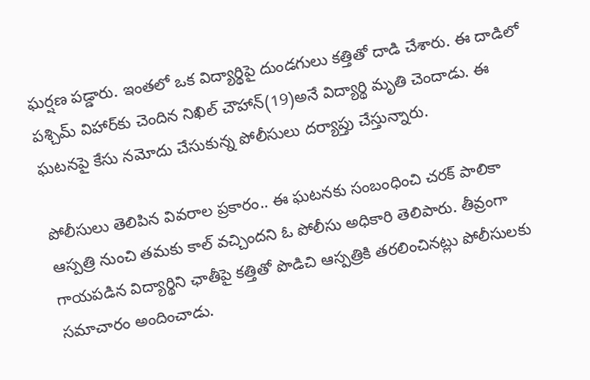ఘర్షణ పడ్డారు. ఇంతలో ఒక విద్యార్థిపై దుండగులు కత్తితో దాడి చేశారు. ఈ దాడిలో పశ్చిమ్‌ విహార్‌కు చెందిన నిఖిల్ చౌహాన్(19)అనే విద్యార్థి మృతి చెందాడు. ఈ ఘటనపై కేసు నమోదు చేసుకున్న పోలీసులు దర్యాప్తు చేస్తున్నారు.

పోలీసులు తెలిపిన వివరాల ప్రకారం.. ఈ ఘటనకు సంబంధించి చరక్ పాలికా ఆస్పత్రి నుంచి తమకు కాల్ వచ్చిందని ఓ పోలీసు అధికారి తెలిపారు. తీవ్రంగా గాయపడిన విద్యార్థిని ఛాతీపై కత్తితో పొడిచి ఆస్పత్రికి తరలించినట్లు పోలీసులకు సమాచారం అందించాడు.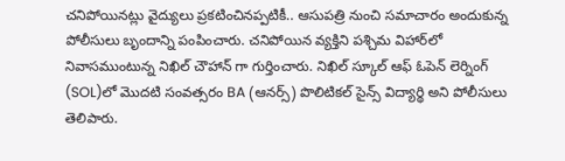చనిపోయినట్లు వైద్యులు ప్రకటించినప్పటికీ.. ఆసుపత్రి నుంచి సమాచారం అందుకున్న పోలీసులు బృందాన్ని పంపించారు. చనిపోయిన వ్యక్తిని పశ్చిమ విహార్‌లో నివాసముంటున్న నిఖిల్ చౌహాన్ గా గుర్తించారు. నిఖిల్ స్కూల్ ఆఫ్ ఓపెన్ లెర్నింగ్ (SOL)లో మొదటి సంవత్సరం BA (ఆనర్స్) పొలిటికల్ సైన్స్ విద్యార్థి అని పోలీసులు తెలిపారు.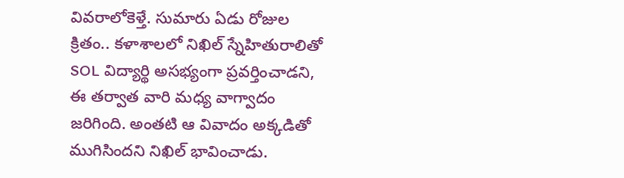వివరాలోకెళ్తే. సుమారు ఏడు రోజుల క్రితం.. కళాశాలలో నిఖిల్ స్నేహితురాలితో SOL విద్యార్థి అసభ్యంగా ప్రవర్తించాడని, ఈ తర్వాత వారి మధ్య వాగ్వాదం జరిగింది. అంతటి ఆ వివాదం అక్కడితో ముగిసిందని నిఖిల్ భావించాడు.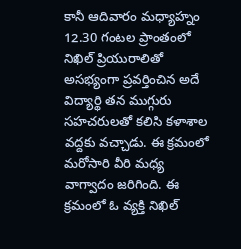కానీ ఆదివారం మధ్యాహ్నం 12.30 గంటల ప్రాంతంలో నిఖిల్ ప్రియురాలితో అసభ్యంగా ప్రవర్తించిన అదే విద్యార్థి తన ముగ్గురు సహచరులతో కలిసి కళాశాల వద్దకు వచ్చాడు. ఈ క్రమంలో మరోసారి వీరి మధ్య వాగ్వాదం జరిగింది. ఈ క్రమంలో ఓ వ్యక్తి నిఖిల్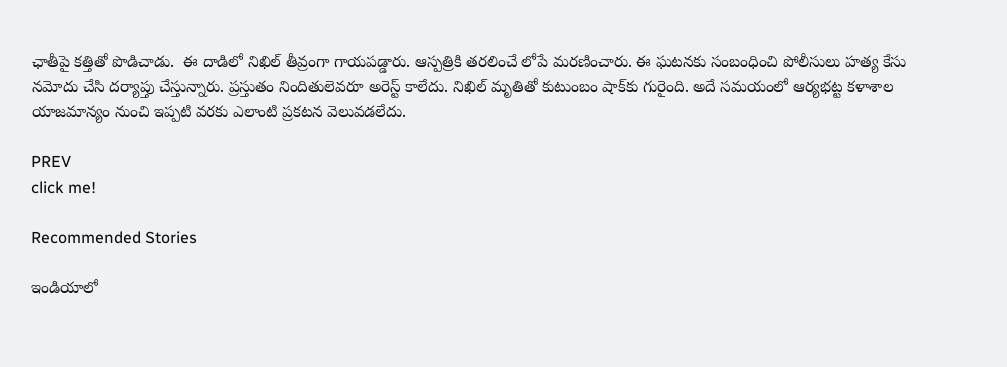ఛాతీపై కత్తితో పొడిచాడు.  ఈ దాడిలో నిఖిల్ తీవ్రంగా గాయపడ్డారు. ఆస్పత్రికి తరలించే లోపే మరణించారు. ఈ ఘటనకు సంబంధించి పోలీసులు హత్య కేసు నమోదు చేసి దర్యాప్తు చేస్తున్నారు. ప్రస్తుతం నిందితులెవరూ అరెస్ట్ కాలేదు. నిఖిల్ మృతితో కుటుంబం షాక్‌కు గురైంది. అదే సమయంలో ఆర్యభట్ట కళాశాల యాజమాన్యం నుంచి ఇప్పటి వరకు ఎలాంటి ప్రకటన వెలువడలేదు.

PREV
click me!

Recommended Stories

ఇండియాలో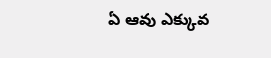ఏ ఆవు ఎక్కువ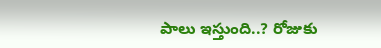పాలు ఇస్తుంది..? రోజుకు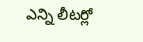ఎన్ని లీటర్లో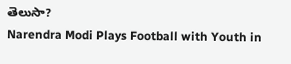తెలుసా?
Narendra Modi Plays Football with Youth in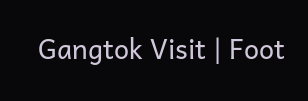Gangtok Visit | Foot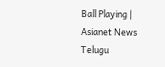Ball Playing | Asianet News Telugu